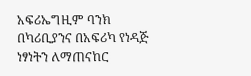አፍሪኤግዚም ባንክ በካሪቢያንና በአፍሪካ የነዳጅ ነፃነትን ለማጠናከር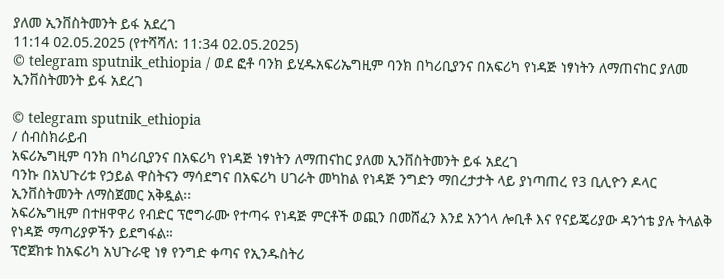ያለመ ኢንቨስትመንት ይፋ አደረገ
11:14 02.05.2025 (የተሻሻለ: 11:34 02.05.2025)
© telegram sputnik_ethiopia / ወደ ፎቶ ባንክ ይሂዱአፍሪኤግዚም ባንክ በካሪቢያንና በአፍሪካ የነዳጅ ነፃነትን ለማጠናከር ያለመ ኢንቨስትመንት ይፋ አደረገ

© telegram sputnik_ethiopia
/ ሰብስክራይብ
አፍሪኤግዚም ባንክ በካሪቢያንና በአፍሪካ የነዳጅ ነፃነትን ለማጠናከር ያለመ ኢንቨስትመንት ይፋ አደረገ
ባንኩ በአህጉሪቱ የኃይል ዋስትናን ማሳደግና በአፍሪካ ሀገራት መካከል የነዳጅ ንግድን ማበረታታት ላይ ያነጣጠረ የ3 ቢሊዮን ዶላር ኢንቨስትመንት ለማስጀመር አቅዷል፡፡
አፍሪኤግዚም በተዘዋዋሪ የብድር ፕሮግራሙ የተጣሩ የነዳጅ ምርቶች ወጪን በመሸፈን እንደ አንጎላ ሎቢቶ እና የናይጄሪያው ዳንጎቴ ያሉ ትላልቅ የነዳጅ ማጣሪያዎችን ይደግፋል።
ፕሮጀክቱ ከአፍሪካ አህጉራዊ ነፃ የንግድ ቀጣና የኢንዱስትሪ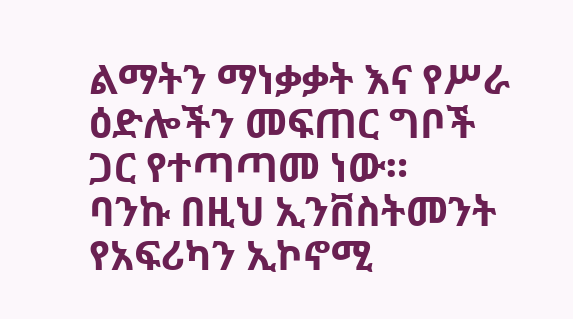ልማትን ማነቃቃት እና የሥራ ዕድሎችን መፍጠር ግቦች ጋር የተጣጣመ ነው።
ባንኩ በዚህ ኢንቨስትመንት የአፍሪካን ኢኮኖሚ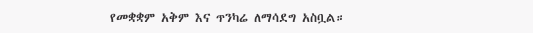የመቋቋም አቅም እና ጥንካሬ ለማሳደግ አስቧል።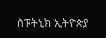ስፑትኒክ ኢትዮጵያ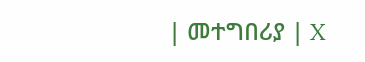| መተግበሪያ | X